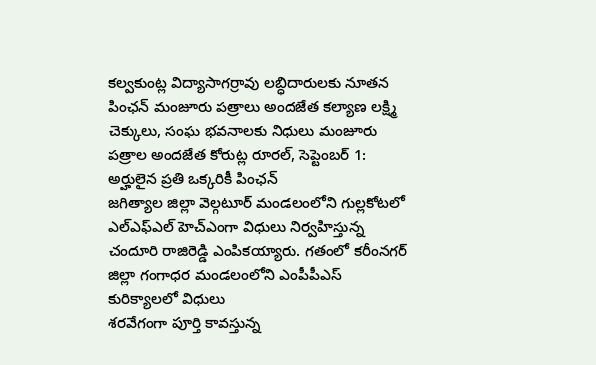కల్వకుంట్ల విద్యాసాగర్రావు లబ్ధిదారులకు నూతన పింఛన్ మంజూరు పత్రాలు అందజేత కల్యాణ లక్ష్మి చెక్కులు, సంఘ భవనాలకు నిధులు మంజూరు పత్రాల అందజేత కోరుట్ల రూరల్, సెప్టెంబర్ 1: అర్హులైన ప్రతి ఒక్కరికీ పింఛన్
జగిత్యాల జిల్లా వెల్గటూర్ మండలంలోని గుల్లకోటలో ఎల్ఎఫ్ఎల్ హెచ్ఎంగా విధులు నిర్వహిస్తున్న చందూరి రాజిరెడ్డి ఎంపికయ్యారు. గతంలో కరీంనగర్ జిల్లా గంగాధర మండలంలోని ఎంపీపీఎస్ కురిక్యాలలో విధులు
శరవేగంగా పూర్తి కావస్తున్న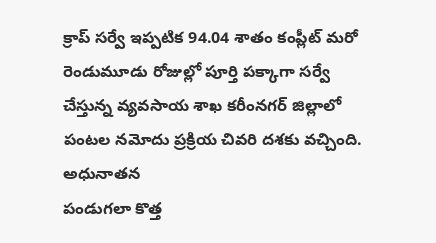క్రాప్ సర్వే ఇప్పటిక 94.04 శాతం కంప్లీట్ మరో రెండుమూడు రోజుల్లో పూర్తి పక్కాగా సర్వే చేస్తున్న వ్యవసాయ శాఖ కరీంనగర్ జిల్లాలో పంటల నమోదు ప్రక్రియ చివరి దశకు వచ్చింది. అధునాతన
పండుగలా కొత్త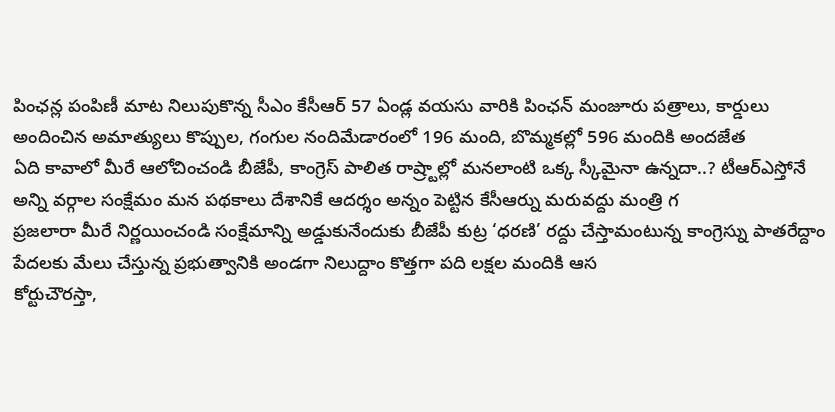పింఛన్ల పంపిణీ మాట నిలుపుకొన్న సీఎం కేసీఆర్ 57 ఏండ్ల వయసు వారికి పింఛన్ మంజూరు పత్రాలు, కార్డులు అందించిన అమాత్యులు కొప్పుల, గంగుల నందిమేడారంలో 196 మంది, బొమ్మకల్లో 596 మందికి అందజేత
ఏది కావాలో మీరే ఆలోచించండి బీజేపీ, కాంగ్రెస్ పాలిత రాష్ర్టాల్లో మనలాంటి ఒక్క స్కీమైనా ఉన్నదా..? టీఆర్ఎస్తోనే అన్ని వర్గాల సంక్షేమం మన పథకాలు దేశానికే ఆదర్శం అన్నం పెట్టిన కేసీఆర్ను మరువద్దు మంత్రి గ
ప్రజలారా మీరే నిర్ణయించండి సంక్షేమాన్ని అడ్డుకునేందుకు బీజేపీ కుట్ర ‘ధరణి’ రద్దు చేస్తామంటున్న కాంగ్రెస్ను పాతరేద్దాం పేదలకు మేలు చేస్తున్న ప్రభుత్వానికి అండగా నిలుద్దాం కొత్తగా పది లక్షల మందికి ఆస
కోర్టుచౌరస్తా,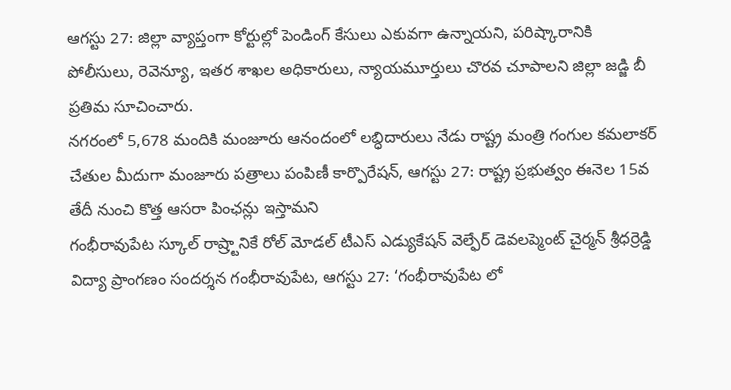ఆగస్టు 27: జిల్లా వ్యాప్తంగా కోర్టుల్లో పెండింగ్ కేసులు ఎకువగా ఉన్నాయని, పరిష్కారానికి పోలీసులు, రెవెన్యూ, ఇతర శాఖల అధికారులు, న్యాయమూర్తులు చొరవ చూపాలని జిల్లా జడ్జి బీ ప్రతిమ సూచించారు.
నగరంలో 5,678 మందికి మంజూరు ఆనందంలో లబ్ధిదారులు నేడు రాష్ట్ర మంత్రి గంగుల కమలాకర్ చేతుల మీదుగా మంజూరు పత్రాలు పంపిణీ కార్పొరేషన్, ఆగస్టు 27: రాష్ట్ర ప్రభుత్వం ఈనెల 15వ తేదీ నుంచి కొత్త ఆసరా పింఛన్లు ఇస్తామని
గంభీరావుపేట స్కూల్ రాష్ర్టానికే రోల్ మోడల్ టీఎస్ ఎడ్యుకేషన్ వెల్ఫేర్ డెవలప్మెంట్ చైర్మన్ శ్రీధర్రెడ్డి విద్యా ప్రాంగణం సందర్శన గంభీరావుపేట, ఆగస్టు 27: ‘గంభీరావుపేట లో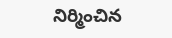నిర్మించిన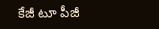కేజీ టూ పీజీ